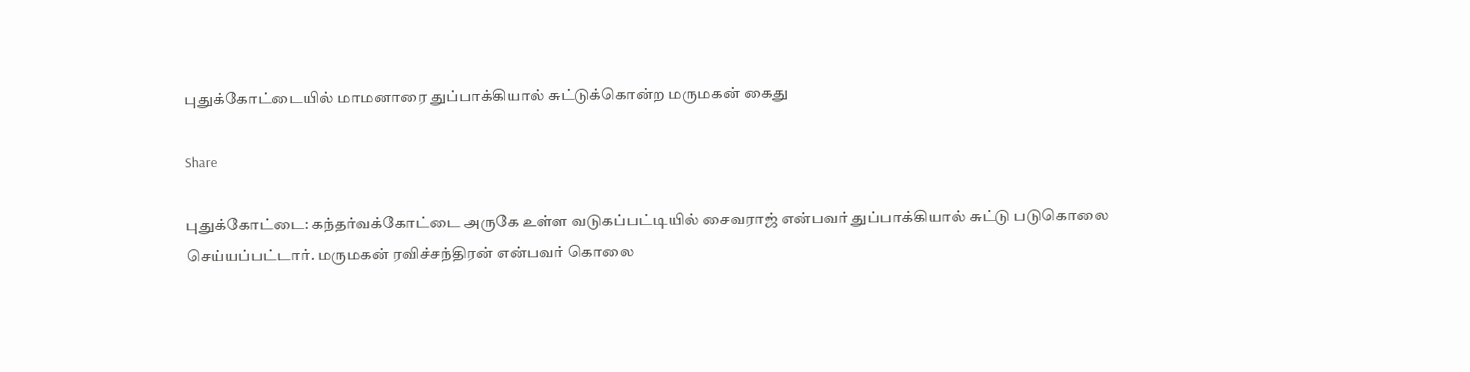புதுக்கோட்டையில் மாமனாரை துப்பாக்கியால் சுட்டுக்கொன்ற மருமகன் கைது

Share

புதுக்கோட்டை: கந்தர்வக்கோட்டை அருகே உள்ள வடுகப்பட்டியில் சைவராஜ் என்பவர் துப்பாக்கியால் சுட்டு படுகொலை செய்யப்பட்டார். மருமகன் ரவிச்சந்திரன் என்பவர் கொலை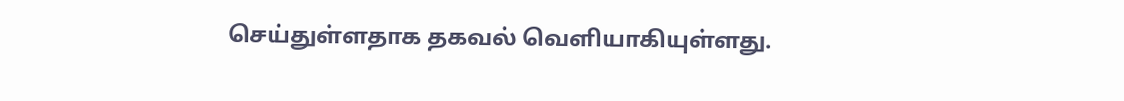செய்துள்ளதாக தகவல் வெளியாகியுள்ளது.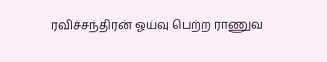ரவிச்சந்திரன் ஓய்வு பெற்ற ராணுவ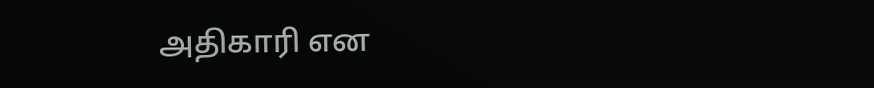அதிகாரி என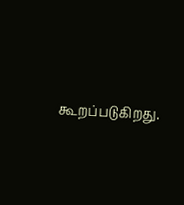கூறப்படுகிறது.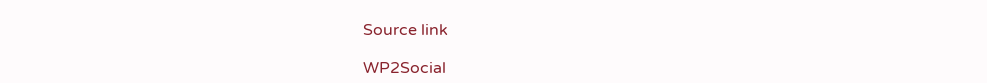Source link

WP2Social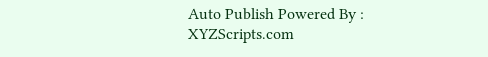Auto Publish Powered By : XYZScripts.com